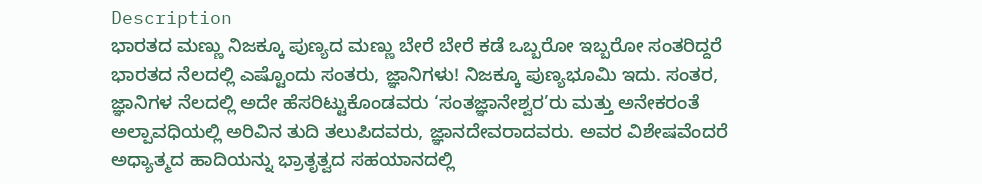Description
ಭಾರತದ ಮಣ್ಣು ನಿಜಕ್ಕೂ ಪುಣ್ಯದ ಮಣ್ಣು ಬೇರೆ ಬೇರೆ ಕಡೆ ಒಬ್ಬರೋ ಇಬ್ಬರೋ ಸಂತರಿದ್ದರೆ ಭಾರತದ ನೆಲದಲ್ಲಿ ಎಷ್ಟೊಂದು ಸಂತರು, ಜ್ಞಾನಿಗಳು! ನಿಜಕ್ಕೂ ಪುಣ್ಯಭೂಮಿ ಇದು. ಸಂತರ, ಜ್ಞಾನಿಗಳ ನೆಲದಲ್ಲಿ ಅದೇ ಹೆಸರಿಟ್ಟುಕೊಂಡವರು ‘ಸಂತಜ್ಞಾನೇಶ್ವರ’ರು ಮತ್ತು ಅನೇಕರಂತೆ ಅಲ್ಪಾವಧಿಯಲ್ಲಿ ಅರಿವಿನ ತುದಿ ತಲುಪಿದವರು, ಜ್ಞಾನದೇವರಾದವರು. ಅವರ ವಿಶೇಷವೆಂದರೆ ಅಧ್ಯಾತ್ಮದ ಹಾದಿಯನ್ನು ಭ್ರಾತೃತ್ವದ ಸಹಯಾನದಲ್ಲಿ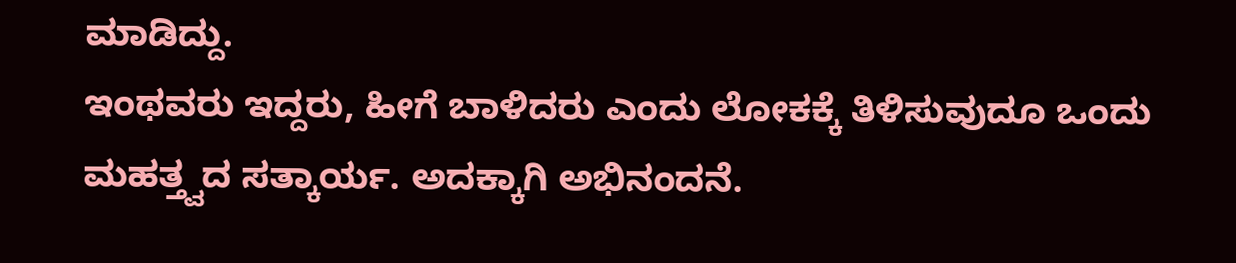ಮಾಡಿದ್ದು.
ಇಂಥವರು ಇದ್ದರು, ಹೀಗೆ ಬಾಳಿದರು ಎಂದು ಲೋಕಕ್ಕೆ ತಿಳಿಸುವುದೂ ಒಂದು ಮಹತ್ತ್ವದ ಸತ್ಕಾರ್ಯ. ಅದಕ್ಕಾಗಿ ಅಭಿನಂದನೆ.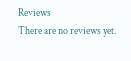Reviews
There are no reviews yet.